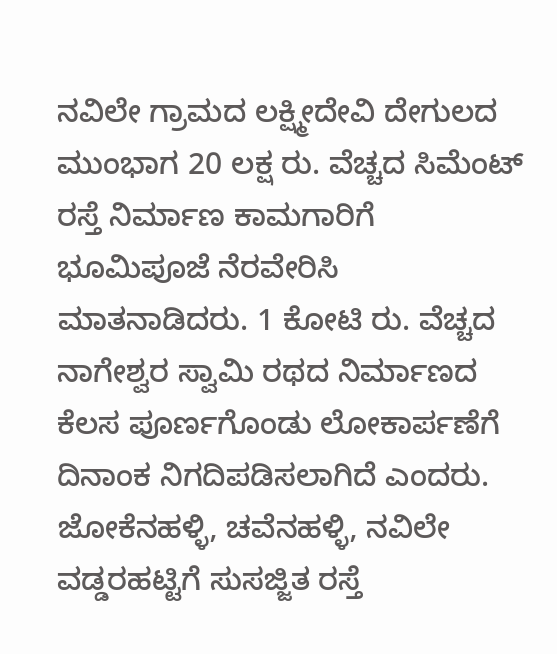ನವಿಲೇ ಗ್ರಾಮದ ಲಕ್ಷ್ಮೀದೇವಿ ದೇಗುಲದ ಮುಂಭಾಗ 20 ಲಕ್ಷ ರು. ವೆಚ್ಚದ ಸಿಮೆಂಟ್ ರಸ್ತೆ ನಿರ್ಮಾಣ ಕಾಮಗಾರಿಗೆ ಭೂಮಿಪೂಜೆ ನೆರವೇರಿಸಿ ಮಾತನಾಡಿದರು. 1 ಕೋಟಿ ರು. ವೆಚ್ಚದ ನಾಗೇಶ್ವರ ಸ್ವಾಮಿ ರಥದ ನಿರ್ಮಾಣದ ಕೆಲಸ ಪೂರ್ಣಗೊಂಡು ಲೋಕಾರ್ಪಣೆಗೆ ದಿನಾಂಕ ನಿಗದಿಪಡಿಸಲಾಗಿದೆ ಎಂದರು. ಜೋಕೆನಹಳ್ಳಿ, ಚವೆನಹಳ್ಳಿ, ನವಿಲೇ ವಡ್ಡರಹಟ್ಟಿಗೆ ಸುಸಜ್ಜಿತ ರಸ್ತೆ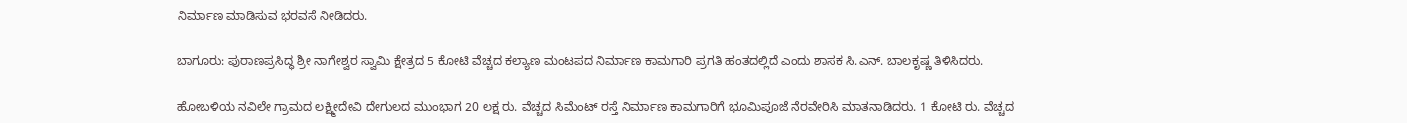ನಿರ್ಮಾಣ ಮಾಡಿಸುವ ಭರವಸೆ ನೀಡಿದರು.

ಬಾಗೂರು: ಪುರಾಣಪ್ರಸಿದ್ಧ ಶ್ರೀ ನಾಗೇಶ್ವರ ಸ್ವಾಮಿ ಕ್ಷೇತ್ರದ 5 ಕೋಟಿ ವೆಚ್ಚದ ಕಲ್ಯಾಣ ಮಂಟಪದ ನಿರ್ಮಾಣ ಕಾಮಗಾರಿ ಪ್ರಗತಿ ಹಂತದಲ್ಲಿದೆ ಎಂದು ಶಾಸಕ ಸಿ.ಎನ್. ಬಾಲಕೃಷ್ಣ ತಿಳಿಸಿದರು.

ಹೋಬಳಿಯ ನವಿಲೇ ಗ್ರಾಮದ ಲಕ್ಷ್ಮೀದೇವಿ ದೇಗುಲದ ಮುಂಭಾಗ 20 ಲಕ್ಷ ರು. ವೆಚ್ಚದ ಸಿಮೆಂಟ್ ರಸ್ತೆ ನಿರ್ಮಾಣ ಕಾಮಗಾರಿಗೆ ಭೂಮಿಪೂಜೆ ನೆರವೇರಿಸಿ ಮಾತನಾಡಿದರು. 1 ಕೋಟಿ ರು. ವೆಚ್ಚದ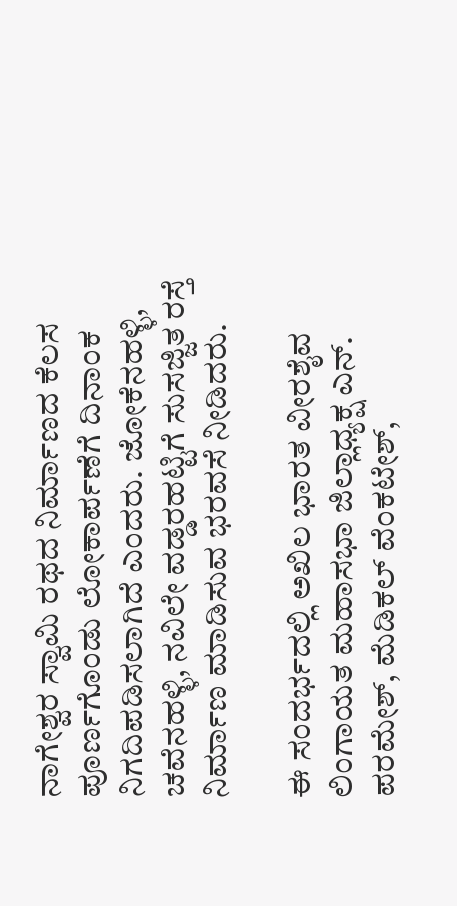ನಾಗೇಶ್ವರ ಸ್ವಾಮಿ ರಥದ ನಿರ್ಮಾಣದ ಕೆಲಸ ಪೂರ್ಣಗೊಂಡು ಲೋಕಾರ್ಪಣೆಗೆ ದಿನಾಂಕ ನಿಗದಿಪಡಿಸಲಾಗಿದೆ ಎಂದರು. ಜೋಕೆನಹಳ್ಳಿ, ಚವೆನಹಳ್ಳಿ, ನವಿಲೇ ವಡ್ಡರಹಟ್ಟಿಗೆ ಸುಸಜ್ಜಿತ ರಸ್ತೆ ನಿರ್ಮಾಣ ಮಾಡಿಸುವ ಭರವಸೆ ನೀಡಿದರು.

ಈ ಸಂದರ್ಭದಲ್ಲಿ ಅಖಿಲ ಭಾರತ ವೀರಶೈವ ಲಿಂಗಾಯತ ಮಹಾಸಭಾ ಜಿಲ್ಲಾಧ್ಯಕ್ಷ ಎನ್. ಪರಮೇಶ್, ಮೆಡಿಕಲ್ ವೆಂಕಟೇಶ್,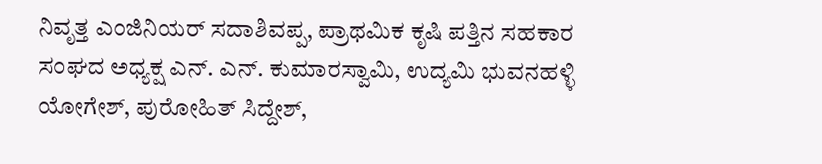ನಿವೃತ್ತ ಎಂಜಿನಿಯರ್‌ ಸದಾಶಿವಪ್ಪ, ಪ್ರಾಥಮಿಕ ಕೃಷಿ ಪತ್ತಿನ ಸಹಕಾರ ಸಂಘದ ಅಧ್ಯಕ್ಷ ಎನ್. ಎನ್. ಕುಮಾರಸ್ವಾಮಿ, ಉದ್ಯಮಿ ಭುವನಹಳ್ಳಿ ಯೋಗೇಶ್, ಪುರೋಹಿತ್ ಸಿದ್ದೇಶ್,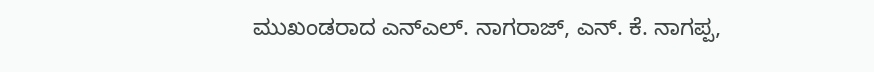ಮುಖಂಡರಾದ ಎನ್ಎಲ್. ನಾಗರಾಜ್, ಎನ್. ಕೆ. ನಾಗಪ್ಪ,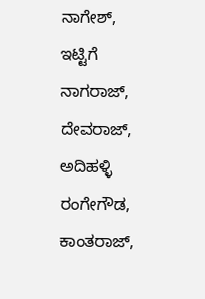ನಾಗೇಶ್, ಇಟ್ಟಿಗೆ ನಾಗರಾಜ್, ದೇವರಾಜ್, ಅದಿಹಳ್ಳಿ ರಂಗೇಗೌಡ, ಕಾಂತರಾಜ್,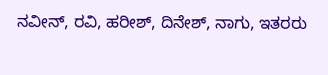ನವೀನ್, ರವಿ, ಹರೀಶ್, ದಿನೇಶ್, ನಾಗು, ಇತರರು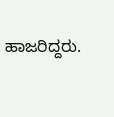ಹಾಜರಿದ್ದರು.